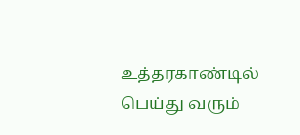உத்தரகாண்டில் பெய்து வரும்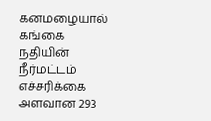கனமழையால் கங்கை நதியின் நீர்மட்டம் எச்சரிக்கை அளவான 293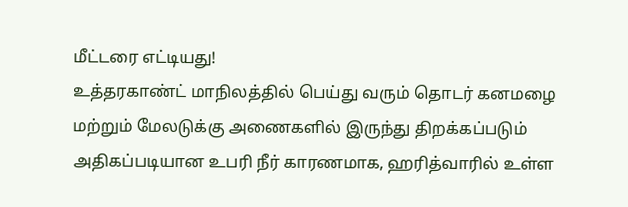மீட்டரை எட்டியது!
உத்தரகாண்ட் மாநிலத்தில் பெய்து வரும் தொடர் கனமழை மற்றும் மேலடுக்கு அணைகளில் இருந்து திறக்கப்படும் அதிகப்படியான உபரி நீர் காரணமாக, ஹரித்வாரில் உள்ள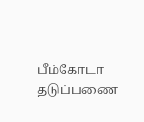பீம்கோடா தடுப்பணை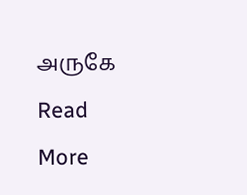அருகே
Read More